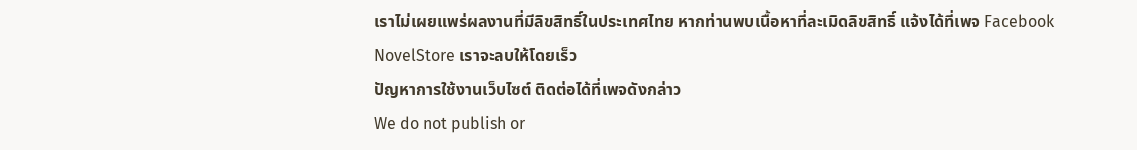เราไม่เผยแพร่ผลงานที่มีลิขสิทธิ์ในประเทศไทย หากท่านพบเนื้อหาที่ละเมิดลิขสิทธิ์ แจ้งได้ที่เพจ Facebook NovelStore เราจะลบให้โดยเร็ว
ปัญหาการใช้งานเว็บไซต์ ติดต่อได้ที่เพจดังกล่าว
We do not publish or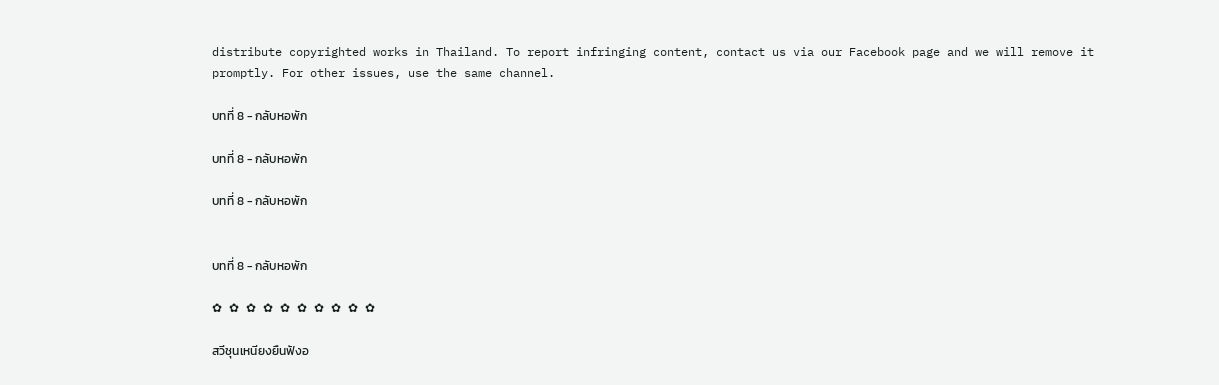distribute copyrighted works in Thailand. To report infringing content, contact us via our Facebook page and we will remove it promptly. For other issues, use the same channel.

บทที่ 8 - กลับหอพัก

บทที่ 8 - กลับหอพัก

บทที่ 8 - กลับหอพัก


บทที่ 8 - กลับหอพัก

✿ ✿ ✿ ✿ ✿ ✿ ✿ ✿ ✿ ✿

สวีชุนเหนียงยืนฟังอ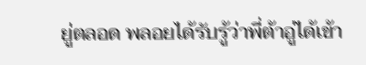ยู่ตลอด พลอยได้รับรู้ว่าพี่ต้าอู่ได้เข้า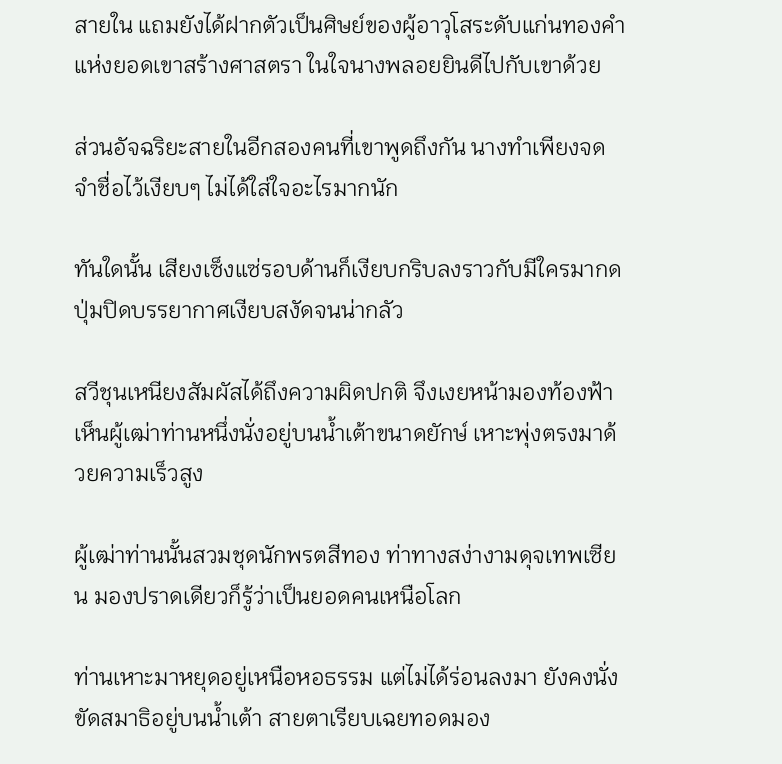สายใน แถมยังได้ฝากตัวเป็นศิษย์ของผู้อาวุโสระดับแก่นทองคำแห่งยอดเขาสร้างศาสตรา ในใจนางพลอยยินดีไปกับเขาด้วย

ส่วนอัจฉริยะสายในอีกสองคนที่เขาพูดถึงกัน นางทำเพียงจดจำชื่อไว้เงียบๆ ไม่ได้ใส่ใจอะไรมากนัก

ทันใดนั้น เสียงเซ็งแซ่รอบด้านก็เงียบกริบลงราวกับมีใครมากดปุ่มปิดบรรยากาศเงียบสงัดจนน่ากลัว

สวีชุนเหนียงสัมผัสได้ถึงความผิดปกติ จึงเงยหน้ามองท้องฟ้า เห็นผู้เฒ่าท่านหนึ่งนั่งอยู่บนน้ำเต้าขนาดยักษ์ เหาะพุ่งตรงมาด้วยความเร็วสูง

ผู้เฒ่าท่านนั้นสวมชุดนักพรตสีทอง ท่าทางสง่างามดุจเทพเซียน มองปราดเดียวก็รู้ว่าเป็นยอดคนเหนือโลก

ท่านเหาะมาหยุดอยู่เหนือหอธรรม แต่ไม่ได้ร่อนลงมา ยังคงนั่งขัดสมาธิอยู่บนน้ำเต้า สายตาเรียบเฉยทอดมอง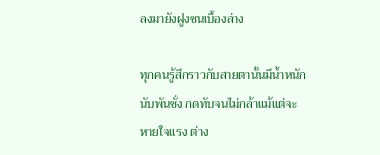ลงมายังฝูงชนเบื้องล่าง

ทุกคนรู้สึกราวกับสายตานั้นมีน้ำหนักนับพันชั่ง กดทับจนไม่กล้าแม้แต่จะหายใจแรง ต่าง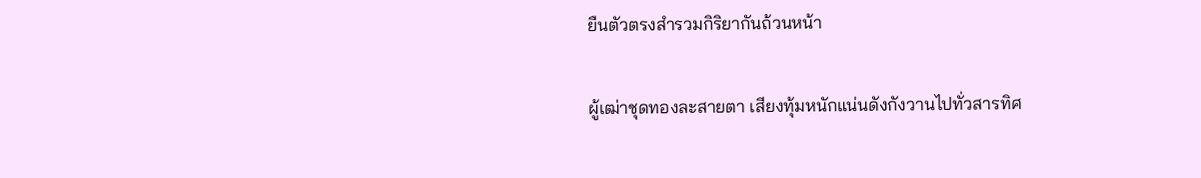ยืนตัวตรงสำรวมกิริยากันถ้วนหน้า

ผู้เฒ่าชุดทองละสายตา เสียงทุ้มหนักแน่นดังกังวานไปทั่วสารทิศ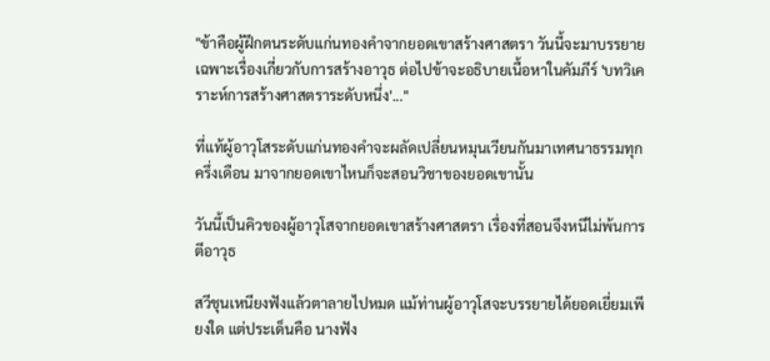"ข้าคือผู้ฝึกตนระดับแก่นทองคำจากยอดเขาสร้างศาสตรา วันนี้จะมาบรรยายเฉพาะเรื่องเกี่ยวกับการสร้างอาวุธ ต่อไปข้าจะอธิบายเนื้อหาในคัมภีร์ 'บทวิเคราะห์การสร้างศาสตราระดับหนึ่ง'..."

ที่แท้ผู้อาวุโสระดับแก่นทองคำจะผลัดเปลี่ยนหมุนเวียนกันมาเทศนาธรรมทุกครึ่งเดือน มาจากยอดเขาไหนก็จะสอนวิชาของยอดเขานั้น

วันนี้เป็นคิวของผู้อาวุโสจากยอดเขาสร้างศาสตรา เรื่องที่สอนจึงหนีไม่พ้นการตีอาวุธ

สวีชุนเหนียงฟังแล้วตาลายไปหมด แม้ท่านผู้อาวุโสจะบรรยายได้ยอดเยี่ยมเพียงใด แต่ประเด็นคือ นางฟัง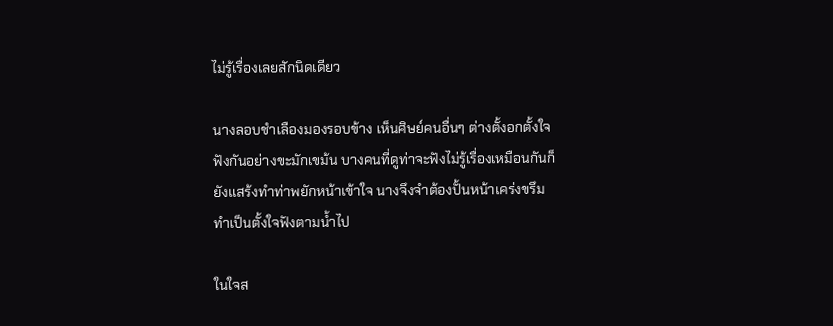ไม่รู้เรื่องเลยสักนิดเดียว

นางลอบชำเลืองมองรอบข้าง เห็นศิษย์คนอื่นๆ ต่างตั้งอกตั้งใจฟังกันอย่างขะมักเขม้น บางคนที่ดูท่าจะฟังไม่รู้เรื่องเหมือนกันก็ยังแสร้งทำท่าพยักหน้าเข้าใจ นางจึงจำต้องปั้นหน้าเคร่งขรึมทำเป็นตั้งใจฟังตามน้ำไป

ในใจส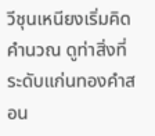วีชุนเหนียงเริ่มคิดคำนวณ ดูท่าสิ่งที่ระดับแก่นทองคำสอน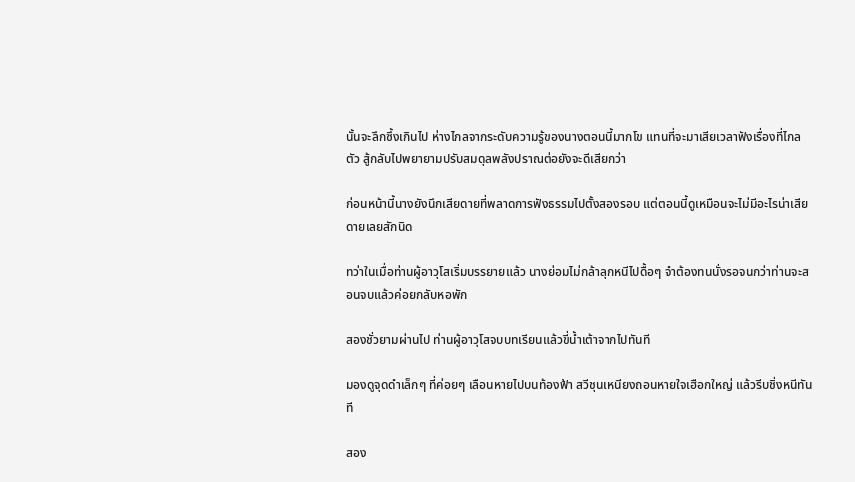นั้นจะลึกซึ้งเกินไป ห่างไกลจากระดับความรู้ของนางตอนนี้มากโข แทนที่จะมาเสียเวลาฟังเรื่องที่ไกลตัว สู้กลับไปพยายามปรับสมดุลพลังปราณต่อยังจะดีเสียกว่า

ก่อนหน้านี้นางยังนึกเสียดายที่พลาดการฟังธรรมไปตั้งสองรอบ แต่ตอนนี้ดูเหมือนจะไม่มีอะไรน่าเสียดายเลยสักนิด

ทว่าในเมื่อท่านผู้อาวุโสเริ่มบรรยายแล้ว นางย่อมไม่กล้าลุกหนีไปดื้อๆ จำต้องทนนั่งรอจนกว่าท่านจะสอนจบแล้วค่อยกลับหอพัก

สองชั่วยามผ่านไป ท่านผู้อาวุโสจบบทเรียนแล้วขี่น้ำเต้าจากไปทันที

มองดูจุดดำเล็กๆ ที่ค่อยๆ เลือนหายไปบนท้องฟ้า สวีชุนเหนียงถอนหายใจเฮือกใหญ่ แล้วรีบชิ่งหนีทันที

สอง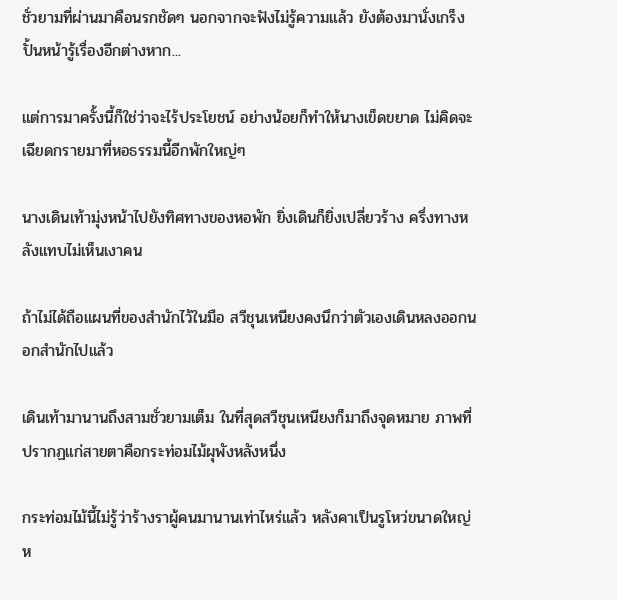ชั่วยามที่ผ่านมาคือนรกชัดๆ นอกจากจะฟังไม่รู้ความแล้ว ยังต้องมานั่งเกร็งปั้นหน้ารู้เรื่องอีกต่างหาก...

แต่การมาครั้งนี้ก็ใช่ว่าจะไร้ประโยชน์ อย่างน้อยก็ทำให้นางเข็ดขยาด ไม่คิดจะเฉียดกรายมาที่หอธรรมนี้อีกพักใหญ่ๆ

นางเดินเท้ามุ่งหน้าไปยังทิศทางของหอพัก ยิ่งเดินก็ยิ่งเปลี่ยวร้าง ครึ่งทางหลังแทบไม่เห็นเงาคน

ถ้าไม่ได้ถือแผนที่ของสำนักไว้ในมือ สวีชุนเหนียงคงนึกว่าตัวเองเดินหลงออกนอกสำนักไปแล้ว

เดินเท้ามานานถึงสามชั่วยามเต็ม ในที่สุดสวีชุนเหนียงก็มาถึงจุดหมาย ภาพที่ปรากฏแก่สายตาคือกระท่อมไม้ผุพังหลังหนึ่ง

กระท่อมไม้นี้ไม่รู้ว่าร้างราผู้คนมานานเท่าไหร่แล้ว หลังคาเป็นรูโหว่ขนาดใหญ่ ห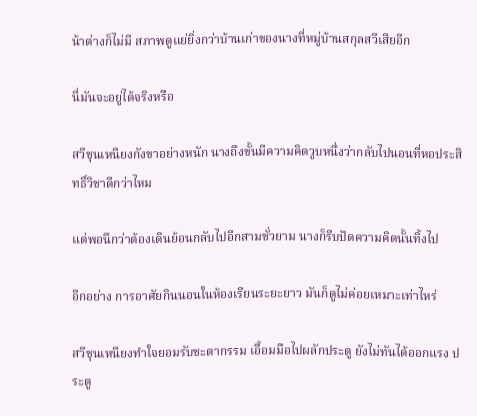น้าต่างก็ไม่มี สภาพดูแย่ยิ่งกว่าบ้านเก่าของนางที่หมู่บ้านสกุลสวีเสียอีก

นี่มันจะอยู่ได้จริงหรือ

สวีชุนเหนียงกังขาอย่างหนัก นางถึงขั้นมีความคิดวูบหนึ่งว่ากลับไปนอนที่หอประสิทธิ์วิชาดีกว่าไหม

แต่พอนึกว่าต้องเดินย้อนกลับไปอีกสามชั่วยาม นางก็รีบปัดความคิดนั้นทิ้งไป

อีกอย่าง การอาศัยกินนอนในห้องเรียนระยะยาว มันก็ดูไม่ค่อยเหมาะเท่าไหร่

สวีชุนเหนียงทำใจยอมรับชะตากรรม เอื้อมมือไปผลักประตู ยังไม่ทันได้ออกแรง ประตู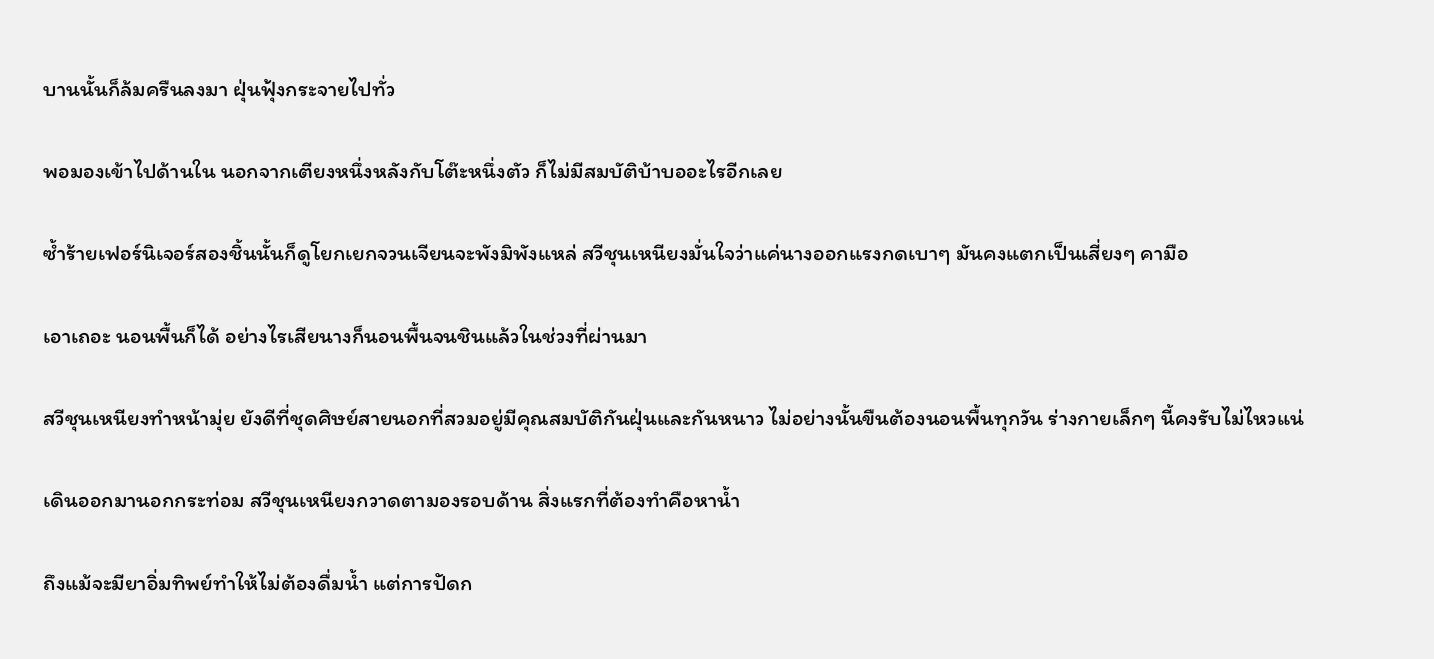บานนั้นก็ล้มครืนลงมา ฝุ่นฟุ้งกระจายไปทั่ว

พอมองเข้าไปด้านใน นอกจากเตียงหนึ่งหลังกับโต๊ะหนึ่งตัว ก็ไม่มีสมบัติบ้าบออะไรอีกเลย

ซ้ำร้ายเฟอร์นิเจอร์สองชิ้นนั้นก็ดูโยกเยกจวนเจียนจะพังมิพังแหล่ สวีชุนเหนียงมั่นใจว่าแค่นางออกแรงกดเบาๆ มันคงแตกเป็นเสี่ยงๆ คามือ

เอาเถอะ นอนพื้นก็ได้ อย่างไรเสียนางก็นอนพื้นจนชินแล้วในช่วงที่ผ่านมา

สวีชุนเหนียงทำหน้ามุ่ย ยังดีที่ชุดศิษย์สายนอกที่สวมอยู่มีคุณสมบัติกันฝุ่นและกันหนาว ไม่อย่างนั้นขืนต้องนอนพื้นทุกวัน ร่างกายเล็กๆ นี้คงรับไม่ไหวแน่

เดินออกมานอกกระท่อม สวีชุนเหนียงกวาดตามองรอบด้าน สิ่งแรกที่ต้องทำคือหาน้ำ

ถึงแม้จะมียาอิ่มทิพย์ทำให้ไม่ต้องดื่มน้ำ แต่การปัดก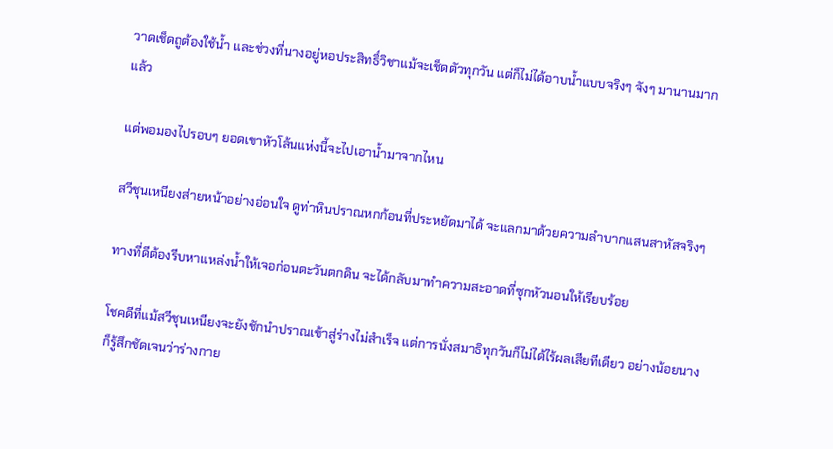วาดเช็ดถูต้องใช้น้ำ และช่วงที่นางอยู่หอประสิทธิ์วิชาแม้จะเช็ดตัวทุกวัน แต่ก็ไม่ได้อาบน้ำแบบจริงๆ จังๆ มานานมากแล้ว

แต่พอมองไปรอบๆ ยอดเขาหัวโล้นแห่งนี้จะไปเอาน้ำมาจากไหน

สวีชุนเหนียงส่ายหน้าอย่างอ่อนใจ ดูท่าหินปราณหกก้อนที่ประหยัดมาได้ จะแลกมาด้วยความลำบากแสนสาหัสจริงๆ

ทางที่ดีต้องรีบหาแหล่งน้ำให้เจอก่อนตะวันตกดิน จะได้กลับมาทำความสะอาดที่ซุกหัวนอนให้เรียบร้อย

โชคดีที่แม้สวีชุนเหนียงจะยังชักนำปราณเข้าสู่ร่างไม่สำเร็จ แต่การนั่งสมาธิทุกวันก็ไม่ได้ไร้ผลเสียทีเดียว อย่างน้อยนางก็รู้สึกชัดเจนว่าร่างกาย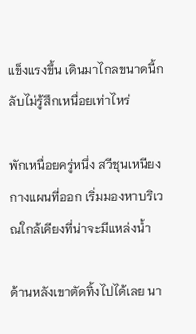แข็งแรงขึ้น เดินมาไกลขนาดนี้กลับไม่รู้สึกเหนื่อยเท่าไหร่

พักเหนื่อยครู่หนึ่ง สวีชุนเหนียงกางแผนที่ออก เริ่มมองหาบริเวณใกล้เคียงที่น่าจะมีแหล่งน้ำ

ด้านหลังเขาตัดทิ้งไปได้เลย นา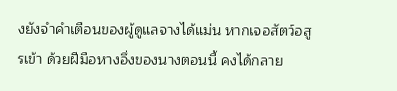งยังจำคำเตือนของผู้ดูแลจางได้แม่น หากเจอสัตว์อสูรเข้า ด้วยฝีมือหางอึ่งของนางตอนนี้ คงได้กลาย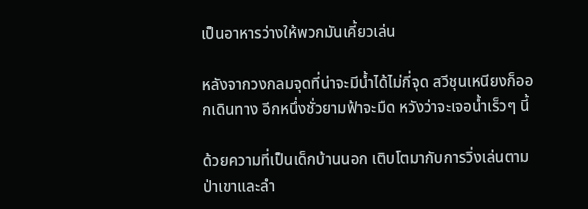เป็นอาหารว่างให้พวกมันเคี้ยวเล่น

หลังจากวงกลมจุดที่น่าจะมีน้ำได้ไม่กี่จุด สวีชุนเหนียงก็ออกเดินทาง อีกหนึ่งชั่วยามฟ้าจะมืด หวังว่าจะเจอน้ำเร็วๆ นี้

ด้วยความที่เป็นเด็กบ้านนอก เติบโตมากับการวิ่งเล่นตามป่าเขาและลำ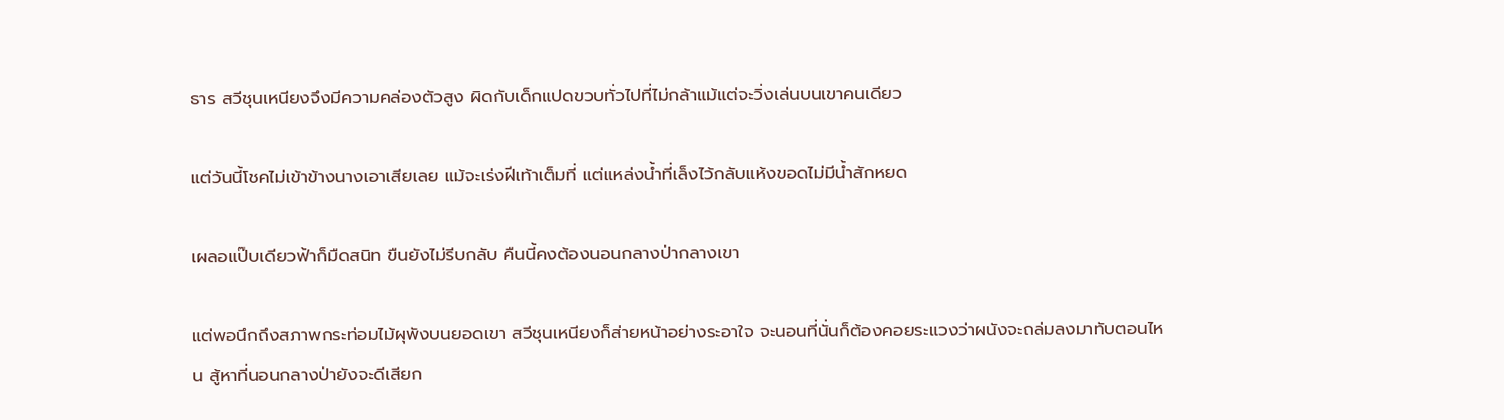ธาร สวีชุนเหนียงจึงมีความคล่องตัวสูง ผิดกับเด็กแปดขวบทั่วไปที่ไม่กล้าแม้แต่จะวิ่งเล่นบนเขาคนเดียว

แต่วันนี้โชคไม่เข้าข้างนางเอาเสียเลย แม้จะเร่งฝีเท้าเต็มที่ แต่แหล่งน้ำที่เล็งไว้กลับแห้งขอดไม่มีน้ำสักหยด

เผลอแป๊บเดียวฟ้าก็มืดสนิท ขืนยังไม่รีบกลับ คืนนี้คงต้องนอนกลางป่ากลางเขา

แต่พอนึกถึงสภาพกระท่อมไม้ผุพังบนยอดเขา สวีชุนเหนียงก็ส่ายหน้าอย่างระอาใจ จะนอนที่นั่นก็ต้องคอยระแวงว่าผนังจะถล่มลงมาทับตอนไหน สู้หาที่นอนกลางป่ายังจะดีเสียก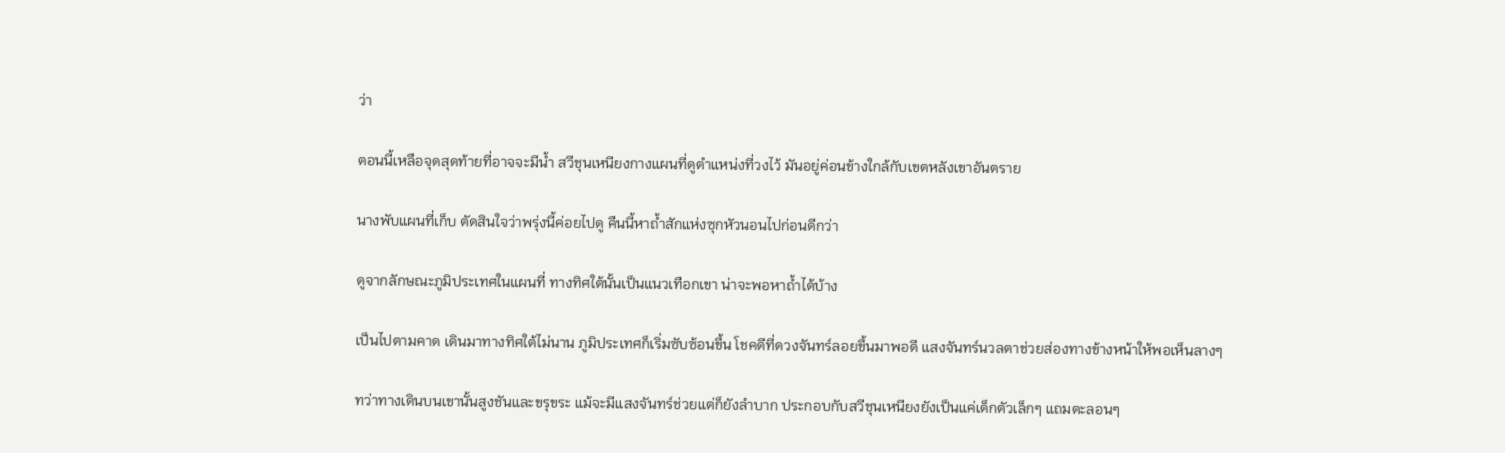ว่า

ตอนนี้เหลือจุดสุดท้ายที่อาจจะมีน้ำ สวีชุนเหนียงกางแผนที่ดูตำแหน่งที่วงไว้ มันอยู่ค่อนข้างใกล้กับเขตหลังเขาอันตราย

นางพับแผนที่เก็บ ตัดสินใจว่าพรุ่งนี้ค่อยไปดู คืนนี้หาถ้ำสักแห่งซุกหัวนอนไปก่อนดีกว่า

ดูจากลักษณะภูมิประเทศในแผนที่ ทางทิศใต้นั้นเป็นแนวเทือกเขา น่าจะพอหาถ้ำได้บ้าง

เป็นไปตามคาด เดินมาทางทิศใต้ไม่นาน ภูมิประเทศก็เริ่มซับซ้อนขึ้น โชคดีที่ดวงจันทร์ลอยขึ้นมาพอดี แสงจันทร์นวลตาช่วยส่องทางข้างหน้าให้พอเห็นลางๆ

ทว่าทางเดินบนเขานั้นสูงชันและขรุขระ แม้จะมีแสงจันทร์ช่วยแต่ก็ยังลำบาก ประกอบกับสวีชุนเหนียงยังเป็นแค่เด็กตัวเล็กๆ แถมตะลอนๆ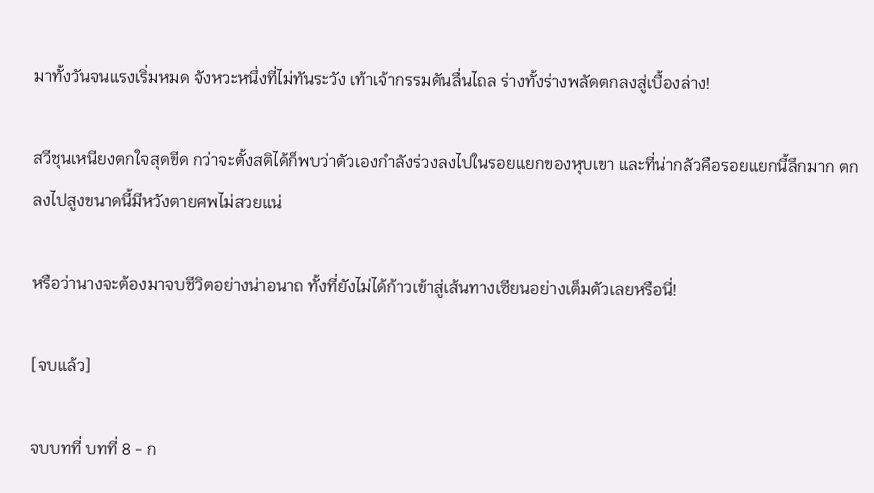มาทั้งวันจนแรงเริ่มหมด จังหวะหนึ่งที่ไม่ทันระวัง เท้าเจ้ากรรมดันลื่นไถล ร่างทั้งร่างพลัดตกลงสู่เบื้องล่าง!

สวีชุนเหนียงตกใจสุดขีด กว่าจะตั้งสติได้ก็พบว่าตัวเองกำลังร่วงลงไปในรอยแยกของหุบเขา และที่น่ากลัวคือรอยแยกนี้ลึกมาก ตกลงไปสูงขนาดนี้มีหวังตายศพไม่สวยแน่

หรือว่านางจะต้องมาจบชีวิตอย่างน่าอนาถ ทั้งที่ยังไม่ได้ก้าวเข้าสู่เส้นทางเซียนอย่างเต็มตัวเลยหรือนี่!

[จบแล้ว]

จบบทที่ บทที่ 8 - ก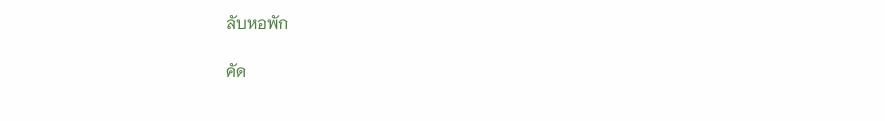ลับหอพัก

คัด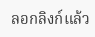ลอกลิงก์แล้ว